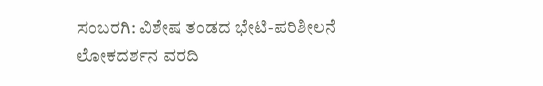ಸಂಬರಗಿ: ವಿಶೇಷ ತಂಡದ ಭೇಟಿ-ಪರಿಶೀಲನೆ
ಲೋಕದರ್ಶನ ವರದಿ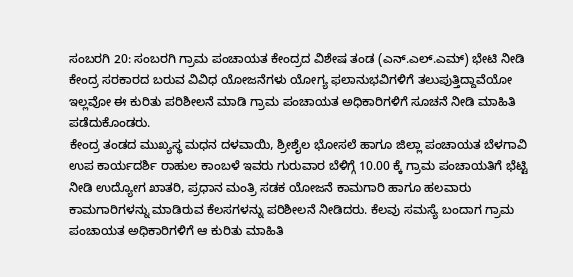ಸಂಬರಗಿ 20: ಸಂಬರಗಿ ಗ್ರಾಮ ಪಂಚಾಯತ ಕೇಂದ್ರದ ವಿಶೇಷ ತಂಡ (ಎನ್.ಎಲ್.ಎಮ್) ಭೇಟಿ ನೀಡಿ ಕೇಂದ್ರ ಸರಕಾರದ ಬರುವ ವಿವಿಧ ಯೋಜನೆಗಳು ಯೋಗ್ಯ ಫಲಾನುಭವಿಗಳಿಗೆ ತಲುಪುತ್ತಿದ್ದಾವೆಯೋ ಇಲ್ಲವೋ ಈ ಕುರಿತು ಪರಿಶೀಲನೆ ಮಾಡಿ ಗ್ರಾಮ ಪಂಚಾಯತ ಅಧಿಕಾರಿಗಳಿಗೆ ಸೂಚನೆ ನೀಡಿ ಮಾಹಿತಿ ಪಡೆದುಕೊಂಡರು.
ಕೇಂದ್ರ ತಂಡದ ಮುಖ್ಯಸ್ಥ ಮಧನ ದಳವಾಯಿ, ಶ್ರೀಶೈಲ ಭೋಸಲೆ ಹಾಗೂ ಜಿಲ್ಲಾ ಪಂಚಾಯತ ಬೆಳಗಾವಿ ಉಪ ಕಾರ್ಯದರ್ಶಿ ರಾಹುಲ ಕಾಂಬಳೆ ಇವರು ಗುರುವಾರ ಬೆಳಿಗ್ಗೆ 10.00 ಕ್ಕೆ ಗ್ರಾಮ ಪಂಚಾಯತಿಗೆ ಭೆಟ್ಟಿ ನೀಡಿ ಉದ್ಯೋಗ ಖಾತರಿ, ಪ್ರಧಾನ ಮಂತ್ರಿ ಸಡಕ ಯೋಜನೆ ಕಾಮಗಾರಿ ಹಾಗೂ ಹಲವಾರು ಕಾಮಗಾರಿಗಳನ್ನು ಮಾಡಿರುವ ಕೆಲಸಗಳನ್ನು ಪರಿಶೀಲನೆ ನೀಡಿದರು. ಕೆಲವು ಸಮಸ್ಯೆ ಬಂದಾಗ ಗ್ರಾಮ ಪಂಚಾಯತ ಅಧಿಕಾರಿಗಳಿಗೆ ಆ ಕುರಿತು ಮಾಹಿತಿ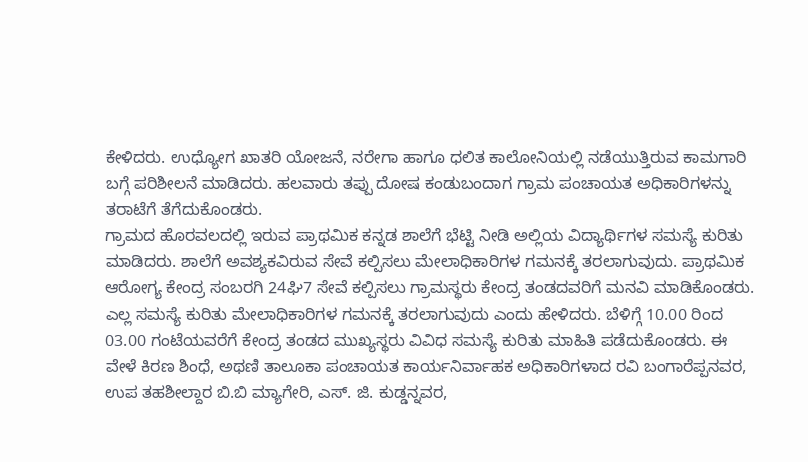ಕೇಳಿದರು. ಉಧ್ಯೋಗ ಖಾತರಿ ಯೋಜನೆ, ನರೇಗಾ ಹಾಗೂ ಧಲಿತ ಕಾಲೋನಿಯಲ್ಲಿ ನಡೆಯುತ್ತಿರುವ ಕಾಮಗಾರಿ ಬಗ್ಗೆ ಪರಿಶೀಲನೆ ಮಾಡಿದರು. ಹಲವಾರು ತಪ್ಪು ದೋಷ ಕಂಡುಬಂದಾಗ ಗ್ರಾಮ ಪಂಚಾಯತ ಅಧಿಕಾರಿಗಳನ್ನು ತರಾಟೆಗೆ ತೆಗೆದುಕೊಂಡರು.
ಗ್ರಾಮದ ಹೊರವಲದಲ್ಲಿ ಇರುವ ಪ್ರಾಥಮಿಕ ಕನ್ನಡ ಶಾಲೆಗೆ ಭೆಟ್ಟಿ ನೀಡಿ ಅಲ್ಲಿಯ ವಿದ್ಯಾರ್ಥಿಗಳ ಸಮಸ್ಯೆ ಕುರಿತು ಮಾಡಿದರು. ಶಾಲೆಗೆ ಅವಶ್ಯಕವಿರುವ ಸೇವೆ ಕಲ್ಪಿಸಲು ಮೇಲಾಧಿಕಾರಿಗಳ ಗಮನಕ್ಕೆ ತರಲಾಗುವುದು. ಪ್ರಾಥಮಿಕ ಆರೋಗ್ಯ ಕೇಂದ್ರ ಸಂಬರಗಿ 24ಘಿ7 ಸೇವೆ ಕಲ್ಪಿಸಲು ಗ್ರಾಮಸ್ಥರು ಕೇಂದ್ರ ತಂಡದವರಿಗೆ ಮನವಿ ಮಾಡಿಕೊಂಡರು. ಎಲ್ಲ ಸಮಸ್ಯೆ ಕುರಿತು ಮೇಲಾಧಿಕಾರಿಗಳ ಗಮನಕ್ಕೆ ತರಲಾಗುವುದು ಎಂದು ಹೇಳಿದರು. ಬೆಳಿಗ್ಗೆ 10.00 ರಿಂದ 03.00 ಗಂಟೆಯವರೆಗೆ ಕೇಂದ್ರ ತಂಡದ ಮುಖ್ಯಸ್ಥರು ವಿವಿಧ ಸಮಸ್ಯೆ ಕುರಿತು ಮಾಹಿತಿ ಪಡೆದುಕೊಂಡರು. ಈ ವೇಳೆ ಕಿರಣ ಶಿಂಧೆ, ಅಥಣಿ ತಾಲೂಕಾ ಪಂಚಾಯತ ಕಾರ್ಯನಿರ್ವಾಹಕ ಅಧಿಕಾರಿಗಳಾದ ರವಿ ಬಂಗಾರೆಪ್ಪನವರ, ಉಪ ತಹಶೀಲ್ದಾರ ಬಿ.ಬಿ ಮ್ಯಾಗೇರಿ, ಎಸ್. ಜಿ. ಕುಡ್ಡನ್ನವರ,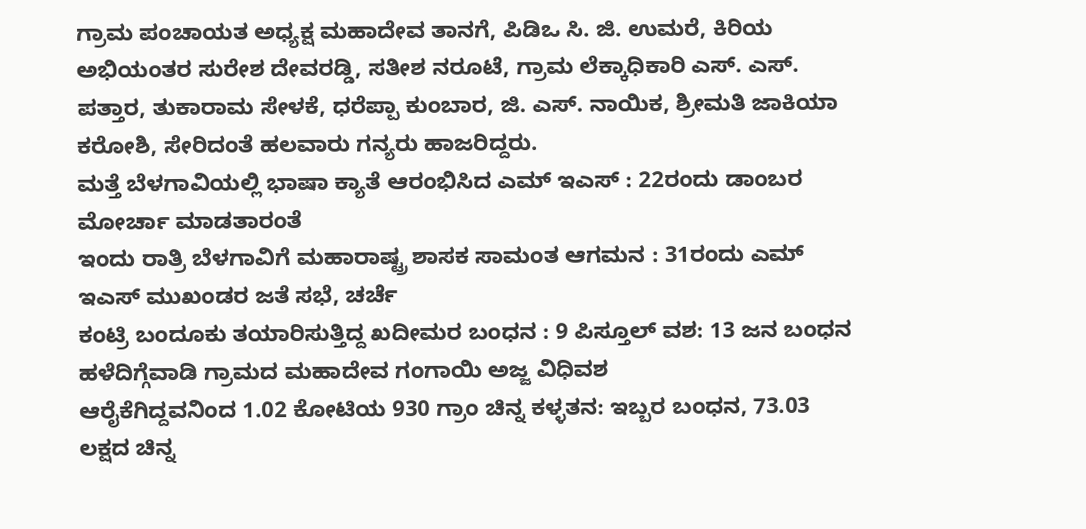ಗ್ರಾಮ ಪಂಚಾಯತ ಅಧ್ಯಕ್ಷ ಮಹಾದೇವ ತಾನಗೆ, ಪಿಡಿಒ ಸಿ. ಜಿ. ಉಮರೆ, ಕಿರಿಯ ಅಭಿಯಂತರ ಸುರೇಶ ದೇವರಡ್ಡಿ, ಸತೀಶ ನರೂಟೆ, ಗ್ರಾಮ ಲೆಕ್ಕಾಧಿಕಾರಿ ಎಸ್. ಎಸ್. ಪತ್ತಾರ, ತುಕಾರಾಮ ಸೇಳಕೆ, ಧರೆಪ್ಪಾ ಕುಂಬಾರ, ಜಿ. ಎಸ್. ನಾಯಿಕ, ಶ್ರೀಮತಿ ಜಾಕಿಯಾ ಕರೋಶಿ, ಸೇರಿದಂತೆ ಹಲವಾರು ಗನ್ಯರು ಹಾಜರಿದ್ದರು.
ಮತ್ತೆ ಬೆಳಗಾವಿಯಲ್ಲಿ ಭಾಷಾ ಕ್ಯಾತೆ ಆರಂಭಿಸಿದ ಎಮ್ ಇಎಸ್ : 22ರಂದು ಡಾಂಬರ ಮೋರ್ಚಾ ಮಾಡತಾರಂತೆ
ಇಂದು ರಾತ್ರಿ ಬೆಳಗಾವಿಗೆ ಮಹಾರಾಷ್ಟ್ರ ಶಾಸಕ ಸಾಮಂತ ಆಗಮನ : 31ರಂದು ಎಮ್ ಇಎಸ್ ಮುಖಂಡರ ಜತೆ ಸಭೆ, ಚರ್ಚೆ
ಕಂಟ್ರಿ ಬಂದೂಕು ತಯಾರಿಸುತ್ತಿದ್ದ ಖದೀಮರ ಬಂಧನ : 9 ಪಿಸ್ತೂಲ್ ವಶ: 13 ಜನ ಬಂಧನ
ಹಳೆದಿಗ್ಗೆವಾಡಿ ಗ್ರಾಮದ ಮಹಾದೇವ ಗಂಗಾಯಿ ಅಜ್ಜ ವಿಧಿವಶ
ಆರೈಕೆಗಿದ್ದವನಿಂದ 1.02 ಕೋಟಿಯ 930 ಗ್ರಾಂ ಚಿನ್ನ ಕಳ್ಳತನ: ಇಬ್ಬರ ಬಂಧನ, 73.03 ಲಕ್ಷದ ಚಿನ್ನ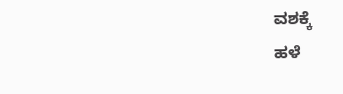ವಶಕ್ಕೆ
ಹಳೆ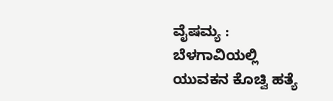ವೈಷಮ್ಯ : ಬೆಳಗಾವಿಯಲ್ಲಿ ಯುವಕನ ಕೊಚ್ವಿ ಹತ್ಯೆ